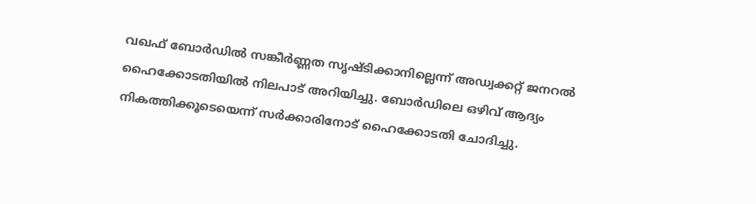വഖഫ് ബോർഡിൽ സങ്കീർണ്ണത സൃഷ്ടിക്കാനില്ലെന്ന് അഡ്വക്കറ്റ് ജനറൽ ഹൈക്കോടതിയിൽ നിലപാട് അറിയിച്ചു. ബോർഡിലെ ഒഴിവ് ആദ്യം നികത്തിക്കൂടെയെന്ന് സർക്കാരിനോട് ഹൈക്കോടതി ചോദിച്ചു.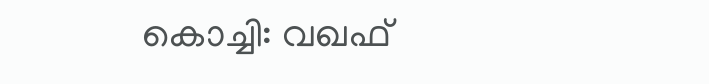കൊച്ചി: വഖഫ്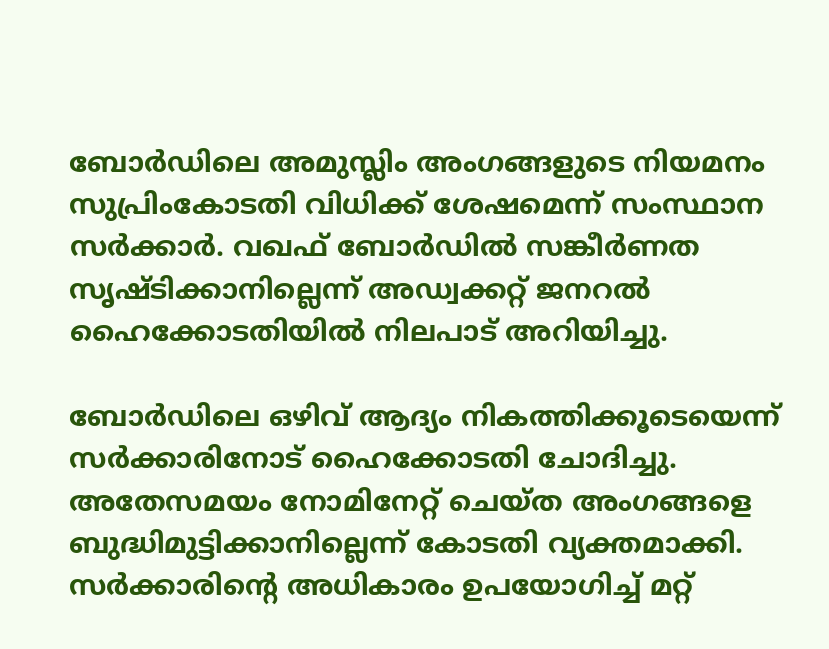ബോർഡിലെ അമുസ്ലിം അംഗങ്ങളുടെ നിയമനം സുപ്രിംകോടതി വിധിക്ക് ശേഷമെന്ന് സംസ്ഥാന സർക്കാർ. വഖഫ് ബോർഡിൽ സങ്കീർണത സൃഷ്ടിക്കാനില്ലെന്ന് അഡ്വക്കറ്റ് ജനറൽ ഹൈക്കോടതിയിൽ നിലപാട് അറിയിച്ചു.

ബോർഡിലെ ഒഴിവ് ആദ്യം നികത്തിക്കൂടെയെന്ന് സർക്കാരിനോട് ഹൈക്കോടതി ചോദിച്ചു. അതേസമയം നോമിനേറ്റ് ചെയ്ത അംഗങ്ങളെ ബുദ്ധിമുട്ടിക്കാനില്ലെന്ന് കോടതി വ്യക്തമാക്കി. സർക്കാരിന്‍റെ അധികാരം ഉപയോഗിച്ച് മറ്റ്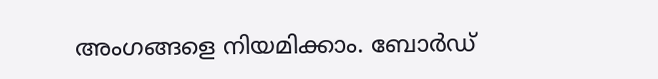അംഗങ്ങളെ നിയമിക്കാം. ബോർഡ്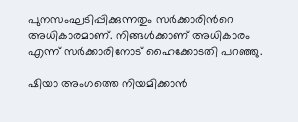പുനസംഘടിപ്പിക്കുന്നതും സർക്കാരിന്‍റെ അധികാരമാണ്. നിങ്ങൾക്കാണ് അധികാരം എന്ന് സർക്കാരിനോട് ഹൈക്കോടതി പറഞ്ഞു.

ഷിയാ അംഗത്തെ നിയമിക്കാൻ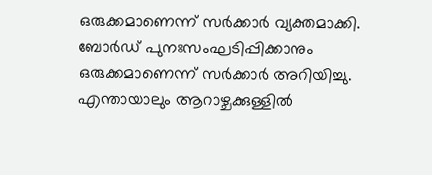ഒരുക്കമാണെന്ന് സർക്കാർ വ്യക്തമാക്കി. ബോർഡ് പുനഃസംഘടിപ്പിക്കാനും ഒരുക്കമാണെന്ന് സർക്കാർ അറിയിച്ചു. എന്തായാലും ആറാഴ്ചക്കുള്ളിൽ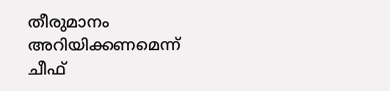തീരുമാനം അറിയിക്കണമെന്ന് ചീഫ്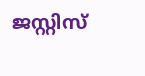ജസ്റ്റിസ്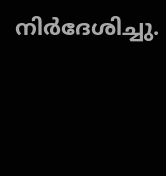നിർദേശിച്ചു.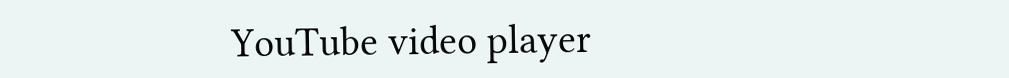YouTube video player